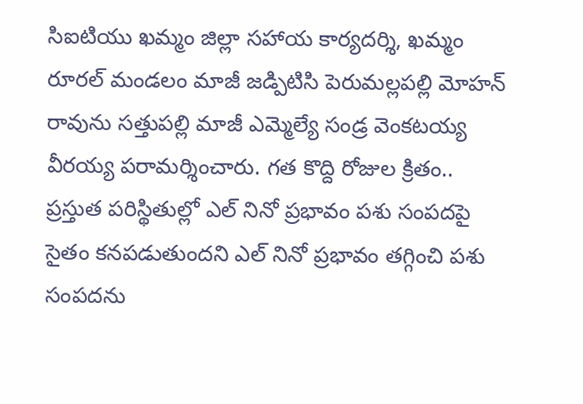సిఐటియు ఖమ్మం జిల్లా సహాయ కార్యదర్శి, ఖమ్మం రూరల్ మండలం మాజీ జడ్పిటిసి పెరుమల్లపల్లి మోహన్ రావును సత్తుపల్లి మాజీ ఎమ్మెల్యే సండ్ర వెంకటయ్య వీరయ్య పరామర్శించారు. గత కొద్ది రోజుల క్రితం..
ప్రస్తుత పరిస్థితుల్లో ఎల్ నినో ప్రభావం పశు సంపదపై సైతం కనపడుతుందని ఎల్ నినో ప్రభావం తగ్గించి పశు సంపదను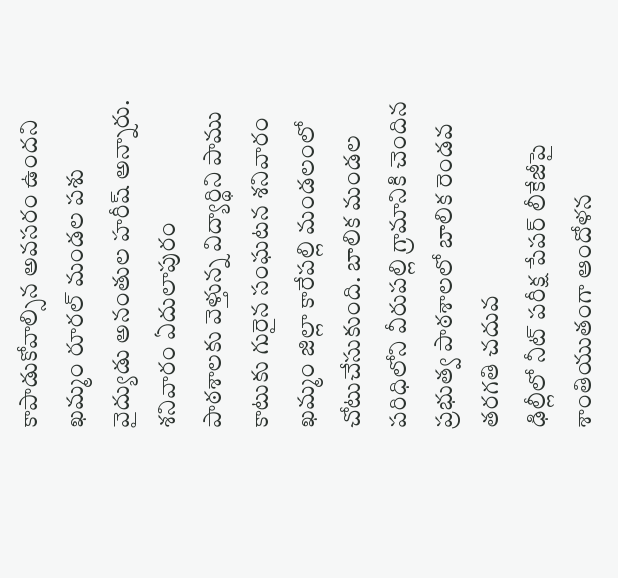కాపాడుకోవాల్సిన అవసరం ఉందని ఖమ్మం రూరల్ మండల పశు వైద్యుడు అనంతుల హరీష్ అన్నారు. శనివారం ఏదులాపురం
పాఠశాలకు వెళ్తున్న విద్యార్థిని పాము కాటుకు గురైన సంఘటన శనివారం ఖమ్మం జిల్లా కారేపల్లి మండలంలో చోటుచేసుకుంది. బాలిక మండల పరిధిలోని వీరుపల్లి గ్రామానికి చెందిన ప్రభుత్వ పాఠశాలలో బాలిక రెండవ తరగతి చదువ
ఢిల్లీలో నీట్ పరీక్ష పేపర్ లీకేజీపై శాంతియుతంగా ఆందోళన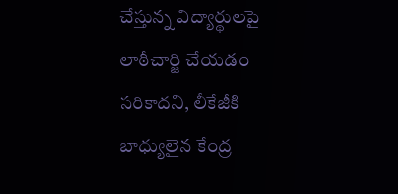చేస్తున్న విద్యార్థులపై లాఠీచార్జి చేయడం సరికాదని, లీకేజీకి బాధ్యులైన కేంద్ర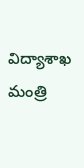విద్యాశాఖ మంత్రి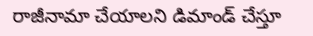రాజీనామా చేయాలని డిమాండ్ చేస్తూ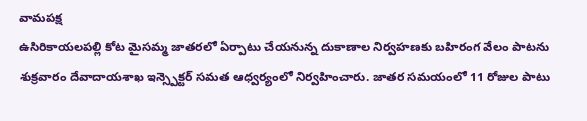వామపక్ష
ఉసిరికాయలపల్లి కోట మైసమ్మ జాతరలో ఏర్పాటు చేయనున్న దుకాణాల నిర్వహణకు బహిరంగ వేలం పాటను శుక్రవారం దేవాదాయశాఖ ఇన్స్పెక్టర్ సమత ఆధ్వర్యంలో నిర్వహించారు. జాతర సమయంలో 11 రోజుల పాటు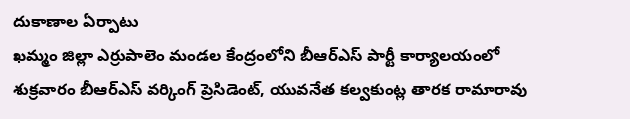దుకాణాల ఏర్పాటు
ఖమ్మం జిల్లా ఎర్రుపాలెం మండల కేంద్రంలోని బీఆర్ఎస్ పార్టీ కార్యాలయంలో శుక్రవారం బీఆర్ఎస్ వర్కింగ్ ప్రెసిడెంట్, యువనేత కల్వకుంట్ల తారక రామారావు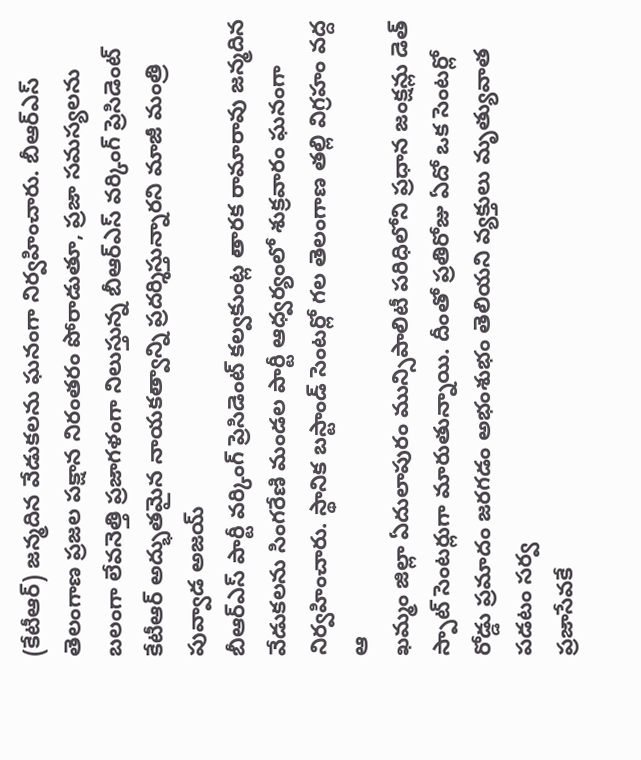(కేటీఆర్) జన్మదిన వేడుకలను ఘనంగా నిర్వహించారు. బీఆర్ఎస్
తెలంగాణ ప్రజల పక్షాన నిరంతరం పోరాడుతూ, ప్రజా సమస్యలను బలంగా లేవనెత్తి ప్రజాగళంగా నిలుస్తున్న బీఆర్ఎస్ వర్కింగ్ ప్రెసిడెంట్ కేటీఆర్ అద్భుతమైన నాయకత్వాన్ని ప్రదర్శిస్తున్నారని మాజీ మంత్రి పువ్వాడ అజయ్
బీఆర్ఎస్ పార్టీ వర్కింగ్ ప్రెసిడెంట్ కల్వకుంట్ల తారక రామారావు జన్మదిన వేడుకలను సింగరేణి మండల పార్టీ ఆధ్వర్యంలో శుక్రవారం ఘనంగా నిర్వహించారు. స్థానిక బస్టాండ్ సెంటర్లో గల తెలంగాణ తల్లి విగ్రహం వద్ద ఆ
ఖమ్మం జిల్లా ఏదులాపురం మున్సిపాలిటీ పరిధిలోని ప్రధాన జంక్షన్లు డెత్ స్పాట్ సెంటర్లుగా మారుతున్నాయి. దీంతో ప్రతిరోజు ఏదో ఒక సెంటర్లో రోడ్డు ప్రమాదం జరగడం అభంశుభం తెలియని వ్యక్తులు మృత్యువాత పడటం సర్వ
ప్రజాసేవకే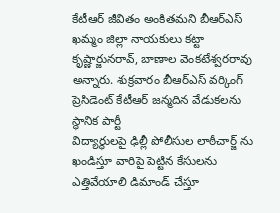కేటీఆర్ జీవితం అంకితమని బీఆర్ఎస్ ఖమ్మం జిల్లా నాయకులు కట్టా కృష్ణార్జునరావ్, బాణాల వెంకటేశ్వరరావు అన్నారు. శుక్రవారం బీఆర్ఎస్ వర్కింగ్ ప్రెసిడెంట్ కేటీఆర్ జన్మదిన వేడుకలను స్థానిక పార్టీ
విద్యార్థులపై ఢిల్లీ పోలీసుల లాఠీచార్జ్ ను ఖండిస్తూ వారిపై పెట్టిన కేసులను ఎత్తివేయాలి డిమాండ్ చేస్తూ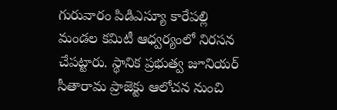గురువారం పిడిఎస్యూ కారేపల్లి మండల కమిటీ ఆధ్వర్యంలో నిరసన చేపట్టారు. స్థానిక ప్రభుత్వ జూనియర్
సీతారామ ప్రాజెక్టు ఆలోచన నుంచి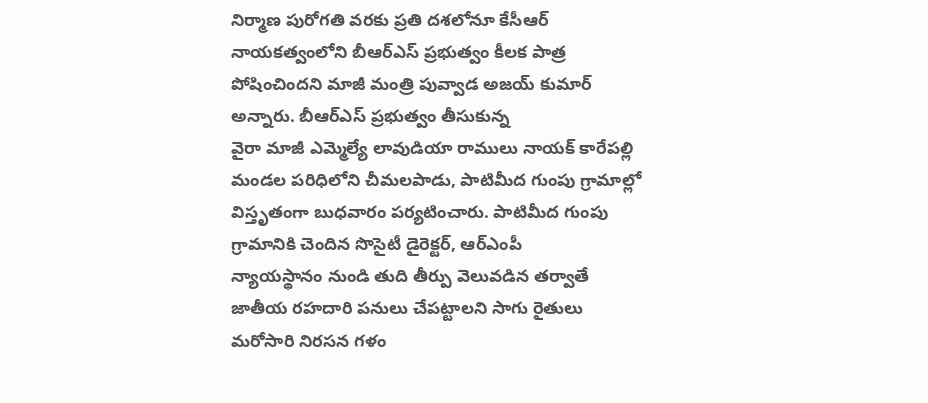నిర్మాణ పురోగతి వరకు ప్రతి దశలోనూ కేసీఆర్ నాయకత్వంలోని బీఆర్ఎస్ ప్రభుత్వం కీలక పాత్ర పోషించిందని మాజీ మంత్రి పువ్వాడ అజయ్ కుమార్ అన్నారు. బీఆర్ఎస్ ప్రభుత్వం తీసుకున్న
వైరా మాజీ ఎమ్మెల్యే లావుడియా రాములు నాయక్ కారేపల్లి మండల పరిధిలోని చీమలపాడు, పాటిమీద గుంపు గ్రామాల్లో విస్తృతంగా బుధవారం పర్యటించారు. పాటిమీద గుంపు గ్రామానికి చెందిన సొసైటీ డైరెక్టర్, ఆర్ఎంపీ
న్యాయస్థానం నుండి తుది తీర్పు వెలువడిన తర్వాతే జాతీయ రహదారి పనులు చేపట్టాలని సాగు రైతులు మరోసారి నిరసన గళం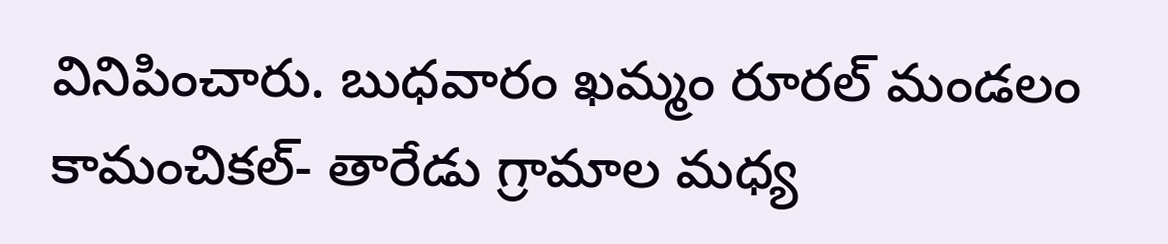వినిపించారు. బుధవారం ఖమ్మం రూరల్ మండలం కామంచికల్- తారేడు గ్రామాల మధ్య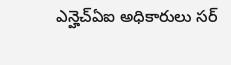ఎన్హెచ్ఏఐ అధికారులు సర్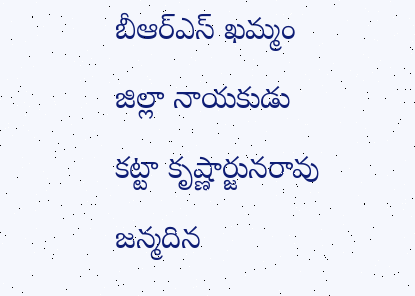బీఆర్ఎస్ ఖమ్మం జిల్లా నాయకుడు కట్టా కృష్ణార్జునరావు జన్మదిన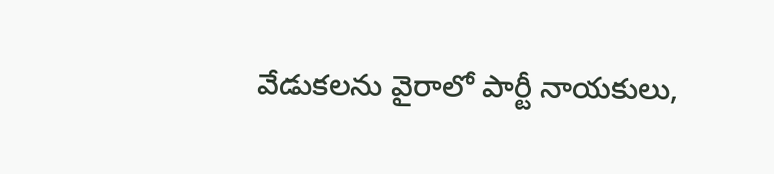వేడుకలను వైరాలో పార్టీ నాయకులు,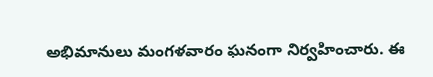అభిమానులు మంగళవారం ఘనంగా నిర్వహించారు. ఈ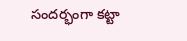సందర్భంగా కట్టా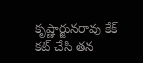కృష్ణార్జునరావు కేక్ కట్ చేసి తన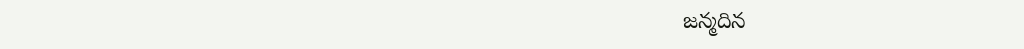జన్మదిన